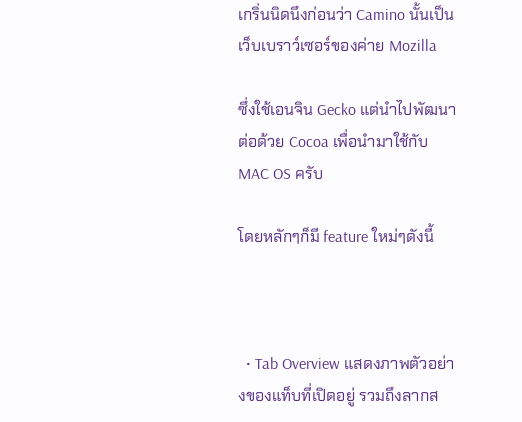เกริ่นนิดนึงก่อนว่า Camino นั้นเป็นเว็บเบราว์เซอร์ของค่าย Mozilla

ซึ่งใช้เอนจิน Gecko แต่นำไปพัฒนาต่อด้วย Cocoa เพื่อนำมาใช้กับ MAC OS ครับ

โดยหลักๆก็มี feature ใหม่ๆดังนี้



  • Tab Overview แสดงภาพตัวอย่างของแท็บที่เปิดอยู่ รวมถึงลากส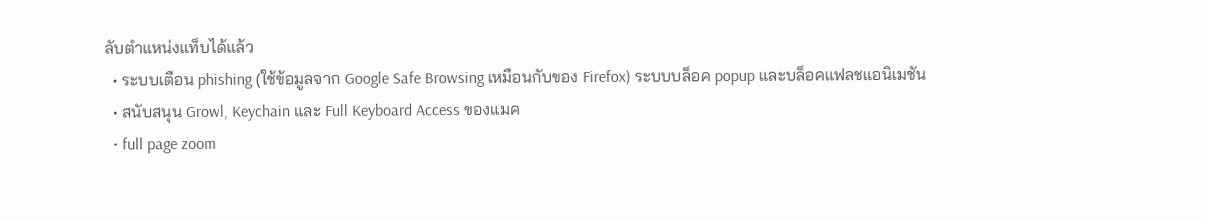ลับตำแหน่งแท็บได้แล้ว
  • ระบบเตือน phishing (ใช้ข้อมูลจาก Google Safe Browsing เหมือนกับของ Firefox) ระบบบล็อค popup และบล็อคแฟลชแอนิเมชัน
  • สนับสนุน Growl, Keychain และ Full Keyboard Access ของแมค
  • full page zoom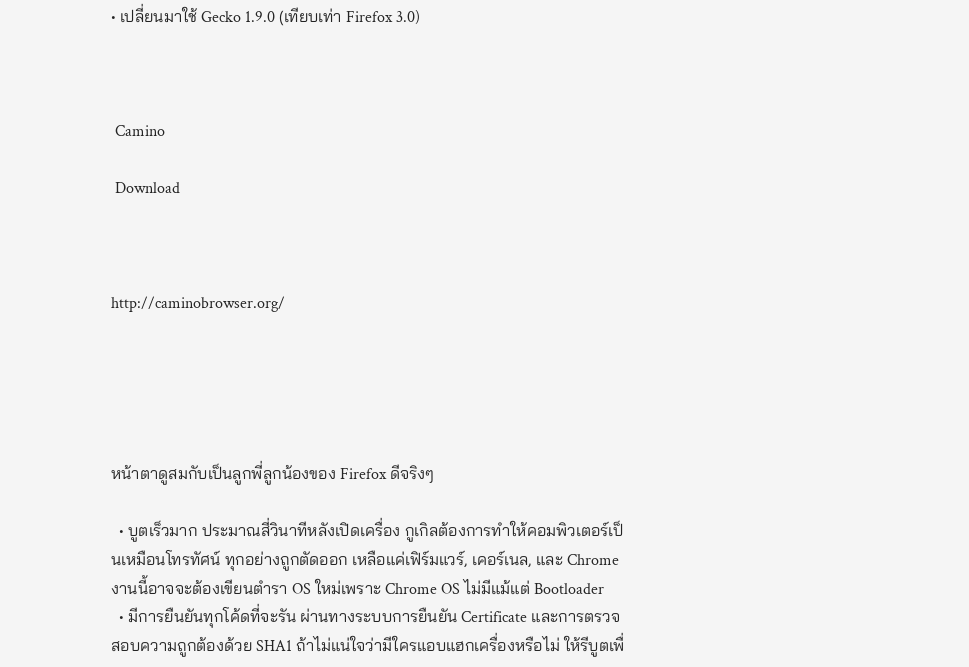• เปลี่ยนมาใช้ Gecko 1.9.0 (เทียบเท่า Firefox 3.0)



 Camino

 Download



http://caminobrowser.org/





หน้าตาดูสมกับเป็นลูกพี่ลูกน้องของ Firefox ดีจริงๆ

  • บูตเร็วมาก ประมาณสี่วินาทีหลังเปิดเครื่อง กูเกิลต้องการทำให้คอมพิวเตอร์เป็นเหมือนโทรทัศน์ ทุกอย่างถูกตัดออก เหลือแค่เฟิร์มแวร์, เคอร์เนล, และ Chrome งานนี้อาจจะต้องเขียนตำรา OS ใหม่เพราะ Chrome OS ไม่มีแม้แต่ Bootloader
  • มีการยืนยันทุกโค้ดที่จะรัน ผ่านทางระบบการยืนยัน Certificate และการตรวจสอบความถูกต้องด้วย SHA1 ถ้าไม่แน่ใจว่ามีใครแอบแฮกเครื่องหรือไม่ ให้รีบูตเพื่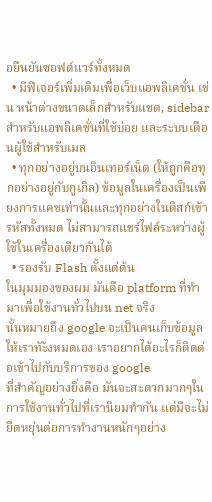อยืนยันซอฟต์แวร์ทั้งหมด
  • มีฟีเจอร์เพิ่มเติมเพื่อเว็บแอพลิเคชั่น เช่น หน้าต่างขนาดเล็กสำหรับแชต, sidebar สำหรับแอพลิเคชั่นที่ใช้บ่อย และระบบเตือนผู้ใช้สำหรับเมล
  • ทุกอย่างอยู่บนอินเทอร์เน็ต (ให้ถูกคือทุกอย่างอยู่กับกูเกิล) ข้อมูลในเครื่องเป็นเพียงการแคชเท่านั้นและทุกอย่างในดิสก์เข้ารหัสทั้งหมด ไม่สามารถแชร์ไฟล์ระหว่างผู้ใช้ในเครื่องเดียวกันได้
  • รองรับ Flash ตั้งแต่ต้น
ในมุมมองของผม มันคือ platform ที่ทำมาเพื่อใช้งานทั่วไปบน net จริง
นั้นหมายถึง google จะเป็นคนเก็บข้อมูลให้เราทัะ้งหมดเอง เราอยากได้อะไรก็ติดต่อเข้าไปกับบริการของ google
ที่สำคัญอย่างยิ่งคือ มันจะสะดวกมากๆในการใช้งานทั่วไปที่เรานิยมทำกัน แต่มีจะไม่ยืดหยุ่นต่อการทำงานหนักๆอย่าง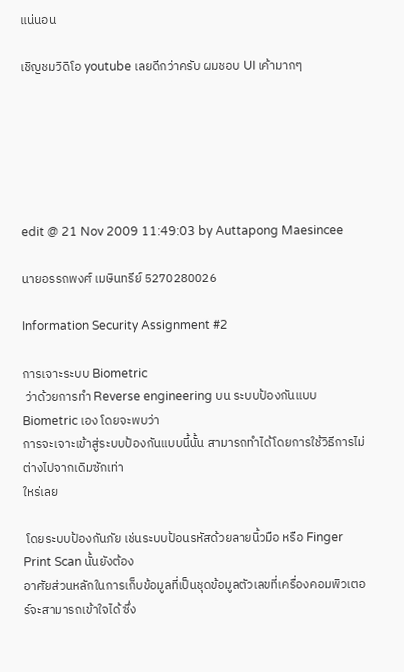แน่นอน

เชิญชมวิดิโอ youtube เลยดีกว่าครับ ผมชอบ UI เค้ามากๆ






edit @ 21 Nov 2009 11:49:03 by Auttapong Maesincee

นายอรรถพงศ์ เมษินทรีย์ 5270280026

Information Security Assignment #2

การเจาะระบบ Biometric
 ว่าด้วยการทำ Reverse engineering บน ระบบป้องกันแบบ Biometric เอง โดยจะพบว่า
การจะเจาะเข้าสู่ระบบป้องกันแบบนี้นั้น สามารถทำได้โดยการใช้วิธีการไม่ต่างไปจากเดิมซักเท่า
ใหร่เลย

 โดยระบบป้องกันภัย เช่นระบบป้อนรหัสด้วยลายนิ้วมือ หรือ Finger Print Scan นั้นยังต้อง
อาศัยส่วนหลักในการเก็บข้อมูลที่เป็นชุดข้อมูลตัวเลขที่เครื่องคอมพิวเตอร์จะสามารถเข้าใจได้ ซึ่ง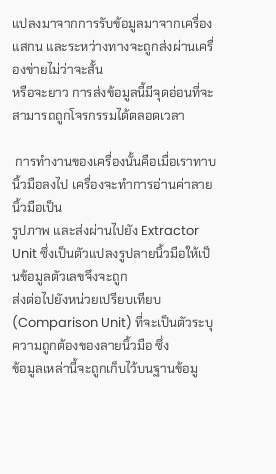แปลงมาจากการรับข้อมูลมาจากเครื่องแสกน และระหว่างทางจะถูกส่งผ่านเครื่องข่ายไม่ว่าจะสั้น
หรือจะยาว การส่งข้อมูลนี้มีจุดอ่อนที่จะสามารถถูกโจรกรรมได้ตลอดเวลา

 การทำงานของเครื่องนั้นคือเมื่อเราทาบนิ้วมือลงไป เครื่องจะทำการอ่านค่าลายนิ้วมือเป็น
รูปภาพ และส่งผ่านไปยัง Extractor Unit ซึ่งเป็นตัวแปลงรูปลายนิ้วมือให้เป็นข้อมูลตัวเลขจึงจะถูก
ส่งต่อไปยังหน่วยเปรียบเทียบ (Comparison Unit) ที่จะเป็นตัวระบุความถูกต้องของลายนิ้วมือ ซึ่ง
ข้อมูลเหล่านี้จะถูกเก็บไว้บนฐานข้อมู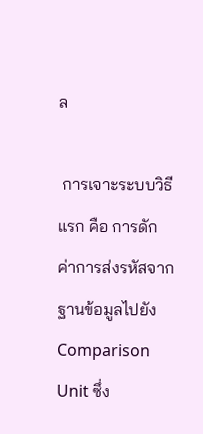ล

 การเจาะระบบวิธีแรก คือ การดักค่าการส่งรหัสจาก ฐานข้อมูลไปยัง Comparison Unit ซึ่ง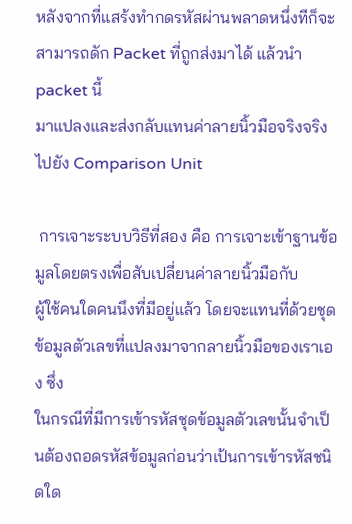หลังจากที่แสร้งทำกดรหัสผ่านพลาดหนึ่งทีก็จะสามารถดัก Packet ที่ถูกส่งมาได้ แล้วนำ packet นี้
มาแปลงและส่งกลับแทนค่าลายนิ้วมือจริงจริงไปยัง Comparison Unit

 การเจาะระบบวิธีที่สอง คือ การเจาะเข้าฐานข้อมูลโดยตรงเพื่อสับเปลี่ยนค่าลายนิ้วมือกับ
ผู้ใช้คนใดคนนึงที่มีอยู่แล้ว โดยจะแทนที่ด้วยชุดข้อมูลตัวเลขที่แปลงมาจากลายนิ้วมือของเราเอง ซึ่ง
ในกรณีที่มีการเข้ารหัสชุดข้อมูลตัวเลขนั้นจำเป็นต้องถอดรหัสข้อมูลก่อนว่าเป้นการเข้ารหัสชนิดใด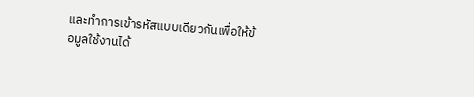และทำการเข้ารหัสแบบเดียวกันเพื่อให้ข้อมูลใช้งานได้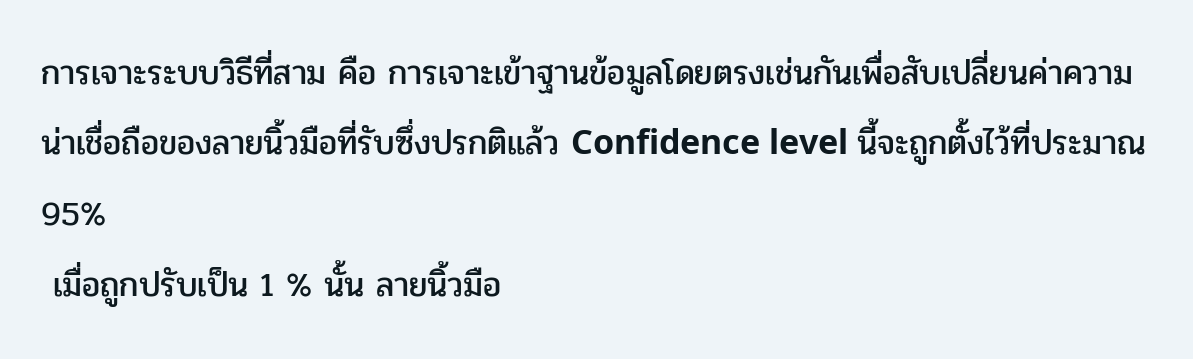การเจาะระบบวิธีที่สาม คือ การเจาะเข้าฐานข้อมูลโดยตรงเช่นกันเพื่อสับเปลี่ยนค่าความ
น่าเชื่อถือของลายนิ้วมือที่รับซึ่งปรกติแล้ว Confidence level นี้จะถูกตั้งไว้ที่ประมาณ 95%
 เมื่อถูกปรับเป็น 1 % นั้น ลายนิ้วมือ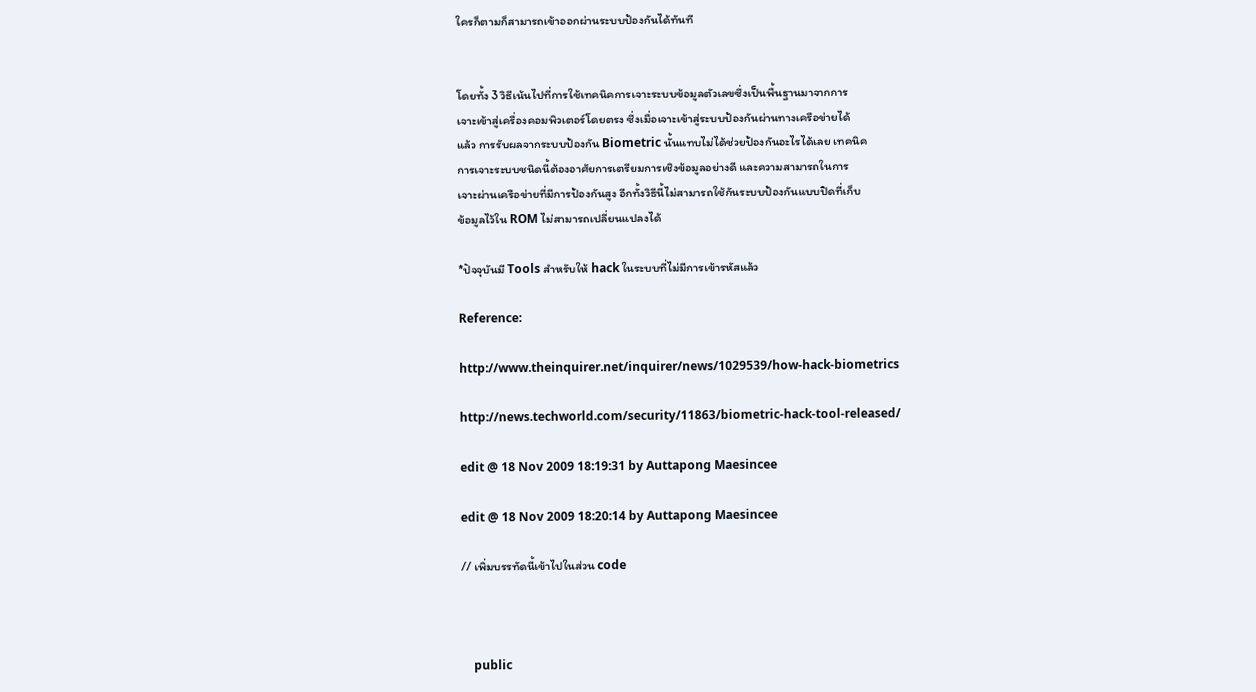ใครก็ตามก็สามารถเข้าออกผ่านระบบป้องกันได้ทันที


โดยทั้ง 3 วิธีเน้นไปที่การใช้เทคนิคการเจาะระบบข้อมูลตัวเลขซึ่งเป็นพื้นฐานมาจากการ
เจาะเข้าสู่เครื่องคอมพิวเตอร์โดยตรง ซึ่งเมื่อเจาะเข้าสู่ระบบป้องกันผ่านทางเครือข่ายได้
แล้ว การรับผลจากระบบป้องกัน Biometric นั้นแทบไม่ได้ช่วยป้องกันอะไรได้เลย เทคนิค
การเจาะระบบชนิดนี้ต้องอาศัยการเตรียมการเชิงข้อมูลอย่างดี และความสามารถในการ
เจาะผ่านเครือข่ายที่มีการป้องกันสูง อีกทั้งวิธีนี้ไม่สามารถใช้กันระบบป้องกันแบบปิดที่เก็บ
ข้อมูลไว้ใน ROM ไม่สามารถเปลี่ยนแปลงได้

*ปัจจุบันมี Tools สำหรับให้ hack ในระบบที่ไม่มีการเข้ารหัสแล้ว

Reference:

http://www.theinquirer.net/inquirer/news/1029539/how-hack-biometrics

http://news.techworld.com/security/11863/biometric-hack-tool-released/

edit @ 18 Nov 2009 18:19:31 by Auttapong Maesincee

edit @ 18 Nov 2009 18:20:14 by Auttapong Maesincee

// เพิ่มบรรทัดนี้เข้าไปในส่วน code



    public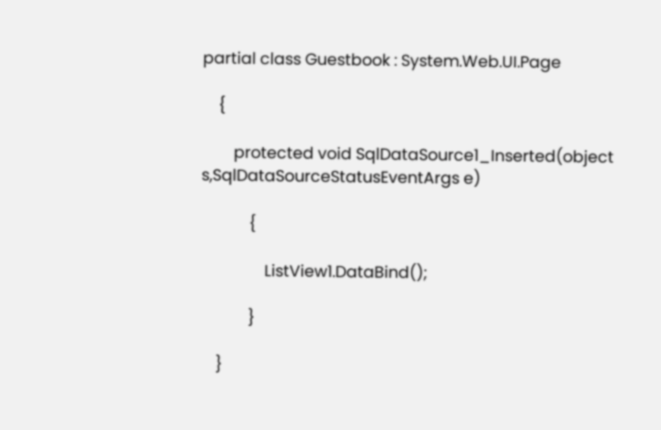partial class Guestbook : System.Web.UI.Page

    {

        protected void SqlDataSource1_Inserted(object s,SqlDataSourceStatusEventArgs e)

            {

                ListView1.DataBind();

            }

    }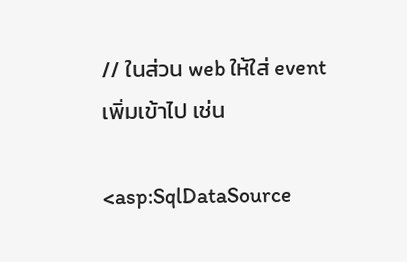// ในส่วน web ให้ใส่ event เพิ่มเข้าไป เช่น

<asp:SqlDataSource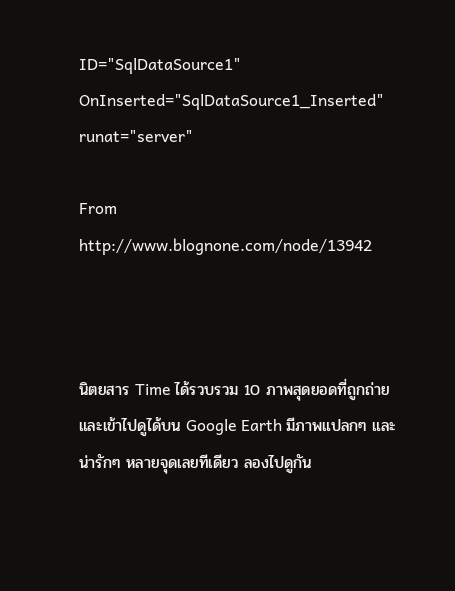ID="SqlDataSource1" OnInserted="SqlDataSource1_Inserted" runat="server"

From http://www.blognone.com/node/13942



นิตยสาร Time ได้รวบรวม 10 ภาพสุดยอดที่ถูกถ่ายและเข้าไปดูได้บน Google Earth มีภาพแปลกๆ และน่ารักๆ หลายจุดเลยทีเดียว ลองไปดูกัน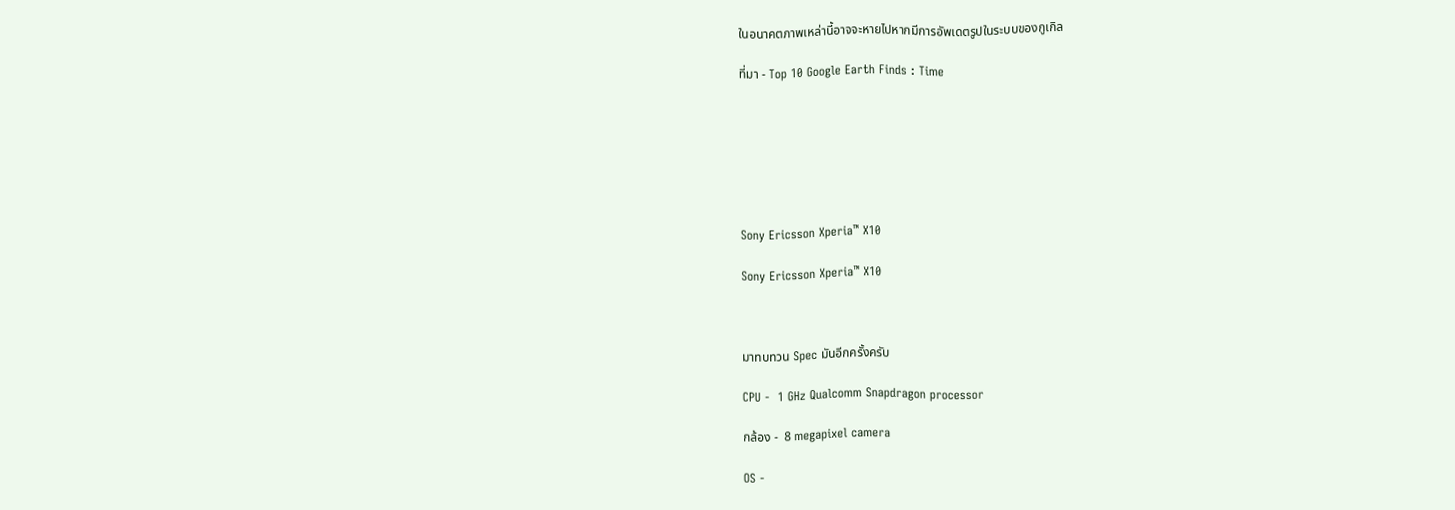ในอนาคตภาพเหล่านี้อาจจะหายไปหากมีการอัพเดตรูปในระบบของกูเกิล

ที่มา - Top 10 Google Earth Finds : Time







Sony Ericsson Xperia™ X10

Sony Ericsson Xperia™ X10



มาทบทวน Spec มันอีกครั้งครับ

CPU -  1 GHz Qualcomm Snapdragon processor

กล้อง -  8 megapixel camera

OS -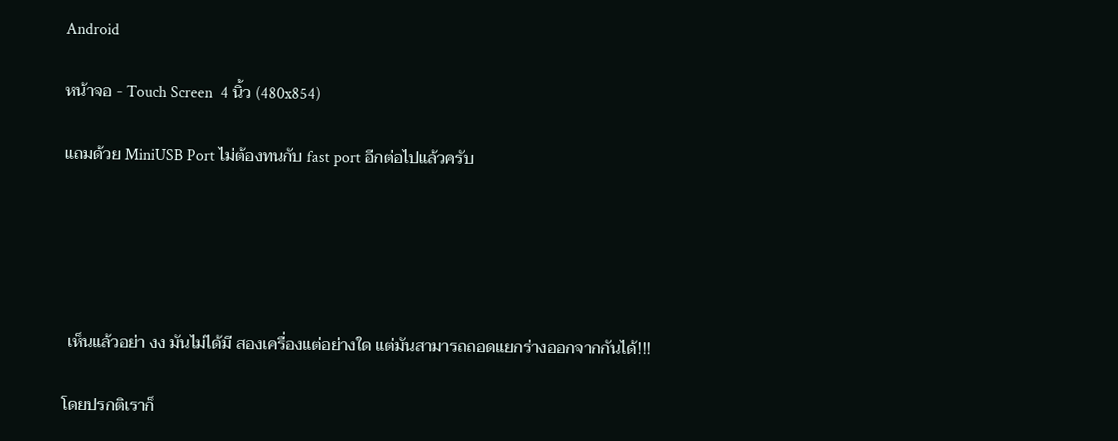Android

หน้าจอ - Touch Screen  4 นิ้ว (480x854)

แถมด้วย MiniUSB Port ไม่ต้องทนกับ fast port อีกต่อไปแล้วครับ





 เห็นแล้วอย่า งง มันไม่ได้มี สองเครื่องแต่อย่างใด แต่มันสามารถถอดแยกร่างออกจากกันได้!!!

โดยปรกติเราก็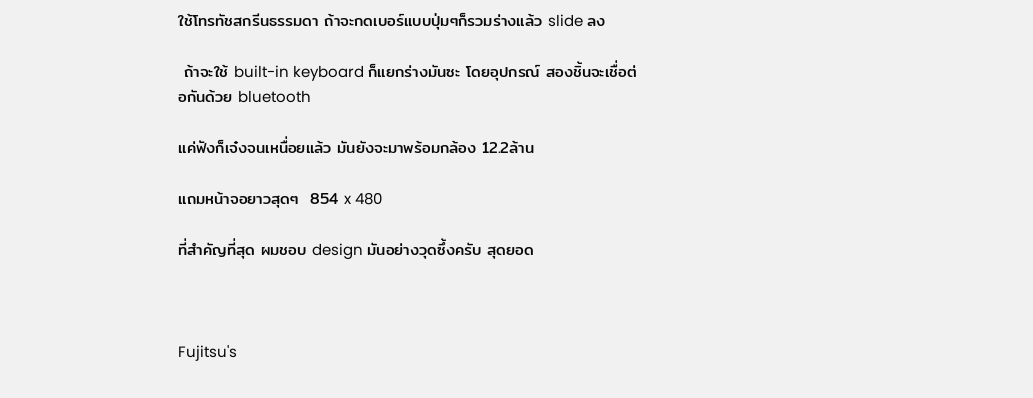ใช้โทรทัชสกรีนธรรมดา ถ้าจะกดเบอร์แบบปุ่มๆก็รวมร่างแล้ว slide ลง

 ถ้าจะใช้ built-in keyboard ก็แยกร่างมันซะ โดยอุปกรณ์ สองชิ้นจะเชื่อต่อกันด้วย bluetooth

แค่ฟังก็เจ๋งจนเหนื่อยแล้ว มันยังจะมาพร้อมกล้อง 12.2ล้าน

แถมหน้าจอยาวสุดๆ  854 x 480

ที่สำคัญที่สุด ผมชอบ design มันอย่างวุดซึ้งครับ สุดยอด



Fujitsu's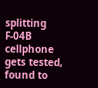splitting F-04B cellphone gets tested, found to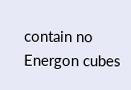contain no Energon cubes